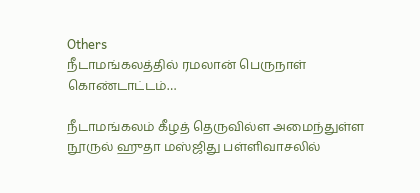Others
நீடாமங்கலத்தில் ரமலான் பெருநாள் கொண்டாட்டம்…

நீடாமங்கலம் கீழத் தெருவில்ள அமைந்துள்ள நூருல் ஹுதா மஸ்ஜிது பள்ளிவாசலில்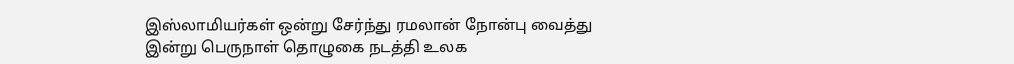இஸ்லாமியர்கள் ஒன்று சேர்ந்து ரமலான் நோன்பு வைத்து இன்று பெருநாள் தொழுகை நடத்தி உலக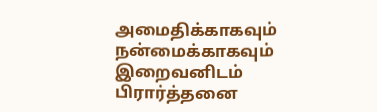அமைதிக்காகவும் நன்மைக்காகவும் இறைவனிடம் பிரார்த்தனை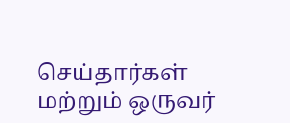செய்தார்கள் மற்றும் ஒருவர்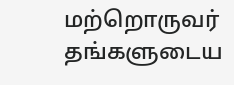மற்றொருவர் தங்களுடைய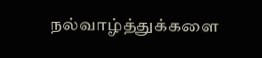நல்வாழ்த்துக்களை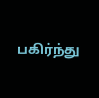பகிர்ந்து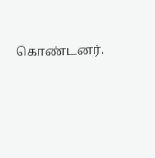கொண்டனர்.